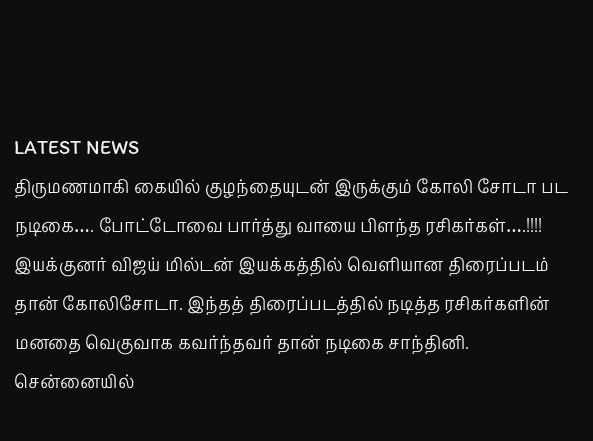LATEST NEWS
திருமணமாகி கையில் குழந்தையுடன் இருக்கும் கோலி சோடா பட நடிகை…. போட்டோவை பார்த்து வாயை பிளந்த ரசிகர்கள்….!!!!
இயக்குனர் விஜய் மில்டன் இயக்கத்தில் வெளியான திரைப்படம் தான் கோலிசோடா. இந்தத் திரைப்படத்தில் நடித்த ரசிகர்களின் மனதை வெகுவாக கவர்ந்தவர் தான் நடிகை சாந்தினி. சென்னையில்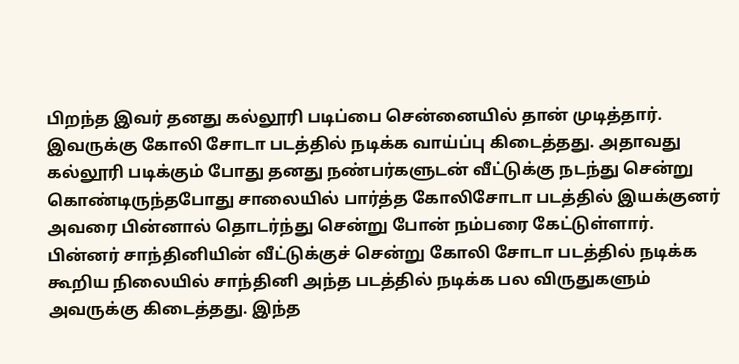பிறந்த இவர் தனது கல்லூரி படிப்பை சென்னையில் தான் முடித்தார். இவருக்கு கோலி சோடா படத்தில் நடிக்க வாய்ப்பு கிடைத்தது. அதாவது கல்லூரி படிக்கும் போது தனது நண்பர்களுடன் வீட்டுக்கு நடந்து சென்று கொண்டிருந்தபோது சாலையில் பார்த்த கோலிசோடா படத்தில் இயக்குனர் அவரை பின்னால் தொடர்ந்து சென்று போன் நம்பரை கேட்டுள்ளார்.
பின்னர் சாந்தினியின் வீட்டுக்குச் சென்று கோலி சோடா படத்தில் நடிக்க கூறிய நிலையில் சாந்தினி அந்த படத்தில் நடிக்க பல விருதுகளும் அவருக்கு கிடைத்தது. இந்த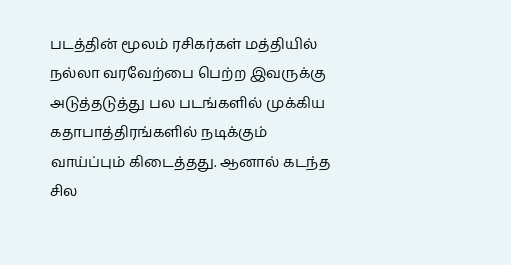படத்தின் மூலம் ரசிகர்கள் மத்தியில் நல்லா வரவேற்பை பெற்ற இவருக்கு அடுத்தடுத்து பல படங்களில் முக்கிய கதாபாத்திரங்களில் நடிக்கும் வாய்ப்பும் கிடைத்தது. ஆனால் கடந்த சில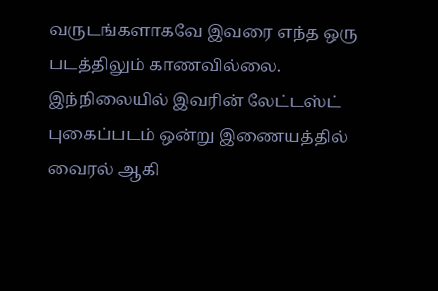வருடங்களாகவே இவரை எந்த ஒரு படத்திலும் காணவில்லை.
இந்நிலையில் இவரின் லேட்டஸ்ட் புகைப்படம் ஒன்று இணையத்தில் வைரல் ஆகி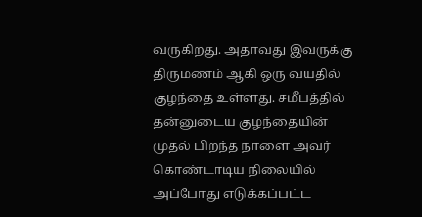வருகிறது. அதாவது இவருக்கு திருமணம் ஆகி ஒரு வயதில் குழந்தை உள்ளது. சமீபத்தில் தன்னுடைய குழந்தையின் முதல் பிறந்த நாளை அவர் கொண்டாடிய நிலையில் அப்போது எடுக்கப்பட்ட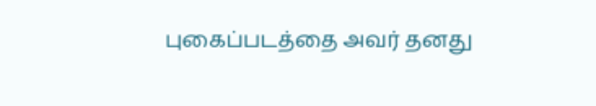புகைப்படத்தை அவர் தனது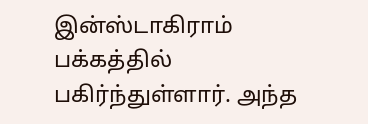இன்ஸ்டாகிராம் பக்கத்தில் பகிர்ந்துள்ளார். அந்த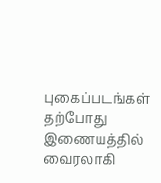புகைப்படங்கள் தற்போது இணையத்தில் வைரலாகி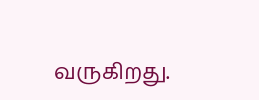வருகிறது.